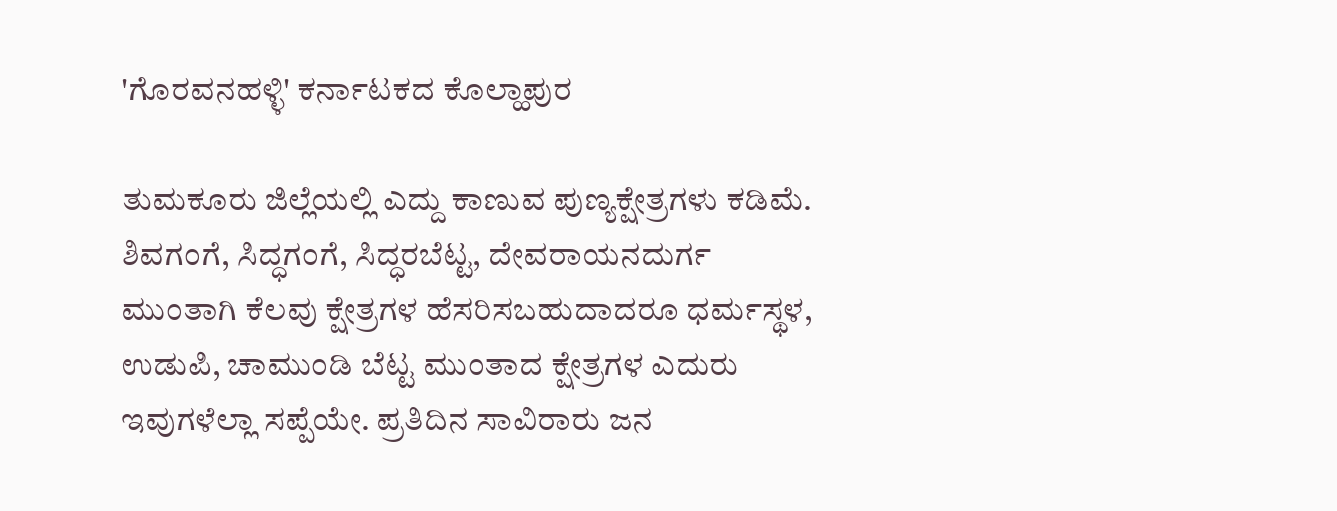'ಗೊರವನಹಳ್ಳಿ' ಕರ್ನಾಟಕದ ಕೊಲ್ಹಾಪುರ

ತುಮಕೂರು ಜಿಲ್ಲೆಯಲ್ಲಿ ಎದ್ದು ಕಾಣುವ ಪುಣ್ಯಕ್ಷೇತ್ರಗಳು ಕಡಿಮೆ. ಶಿವಗಂಗೆ, ಸಿದ್ಧಗಂಗೆ, ಸಿದ್ಧರಬೆಟ್ಟ, ದೇವರಾಯನದುರ್ಗ ಮುಂತಾಗಿ ಕೆಲವು ಕ್ಷೇತ್ರಗಳ ಹೆಸರಿಸಬಹುದಾದರೂ ಧರ್ಮಸ್ಥಳ, ಉಡುಪಿ, ಚಾಮುಂಡಿ ಬೆಟ್ಟ ಮುಂತಾದ ಕ್ಷೇತ್ರಗಳ ಎದುರು ಇವುಗಳೆಲ್ಲಾ ಸಪ್ಪೆಯೇ. ಪ್ರತಿದಿನ ಸಾವಿರಾರು ಜನ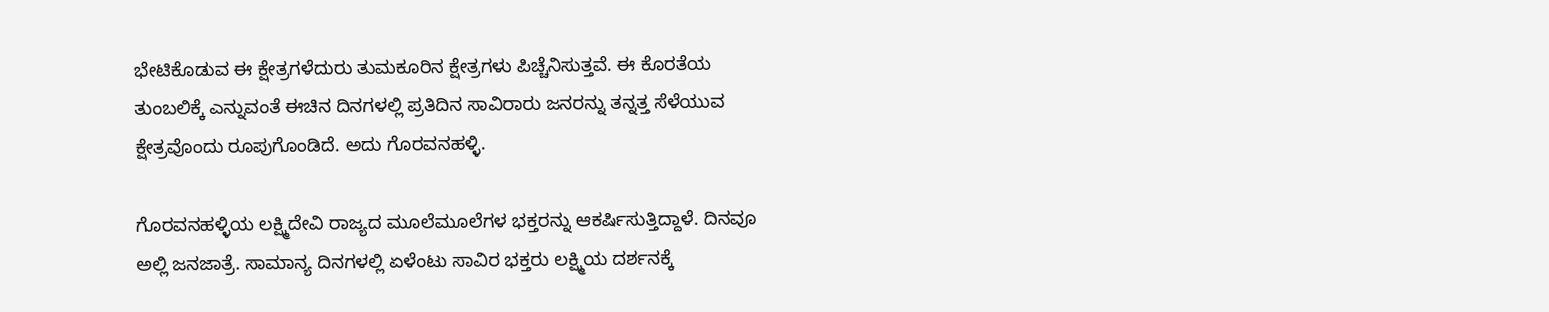ಭೇಟಿಕೊಡುವ ಈ ಕ್ಷೇತ್ರಗಳೆದುರು ತುಮಕೂರಿನ ಕ್ಷೇತ್ರಗಳು ಪಿಚ್ಚೆನಿಸುತ್ತವೆ. ಈ ಕೊರತೆಯ ತುಂಬಲಿಕ್ಕೆ ಎನ್ನುವಂತೆ ಈಚಿನ ದಿನಗಳಲ್ಲಿ ಪ್ರತಿದಿನ ಸಾವಿರಾರು ಜನರನ್ನು ತನ್ನತ್ತ ಸೆಳೆಯುವ ಕ್ಷೇತ್ರವೊಂದು ರೂಪುಗೊಂಡಿದೆ. ಅದು ಗೊರವನಹಳ್ಳಿ.

ಗೊರವನಹಳ್ಳಿಯ ಲಕ್ಷ್ಮಿದೇವಿ ರಾಜ್ಯದ ಮೂಲೆಮೂಲೆಗಳ ಭಕ್ತರನ್ನು ಆಕರ್ಷಿಸುತ್ತಿದ್ದಾಳೆ. ದಿನವೂ ಅಲ್ಲಿ ಜನಜಾತ್ರೆ. ಸಾಮಾನ್ಯ ದಿನಗಳಲ್ಲಿ ಏಳೆಂಟು ಸಾವಿರ ಭಕ್ತರು ಲಕ್ಷ್ಮಿಯ ದರ್ಶನಕ್ಕೆ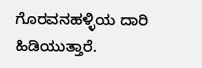ಗೊರವನಹಳ್ಳಿಯ ದಾರಿ ಹಿಡಿಯುತ್ತಾರೆ.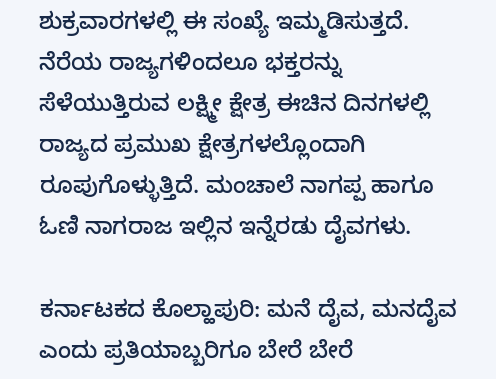ಶುಕ್ರವಾರಗಳಲ್ಲಿ ಈ ಸಂಖ್ಯೆ ಇಮ್ಮಡಿಸುತ್ತದೆ. ನೆರೆಯ ರಾಜ್ಯಗಳಿಂದಲೂ ಭಕ್ತರನ್ನು ಸೆಳೆಯುತ್ತಿರುವ ಲಕ್ಷ್ಮೀ ಕ್ಷೇತ್ರ ಈಚಿನ ದಿನಗಳಲ್ಲಿ ರಾಜ್ಯದ ಪ್ರಮುಖ ಕ್ಷೇತ್ರಗಳಲ್ಲೊಂದಾಗಿ ರೂಪುಗೊಳ್ಳುತ್ತಿದೆ. ಮಂಚಾಲೆ ನಾಗಪ್ಪ ಹಾಗೂ ಓಣಿ ನಾಗರಾಜ ಇಲ್ಲಿನ ಇನ್ನೆರಡು ದೈವಗಳು.

ಕರ್ನಾಟಕದ ಕೊಲ್ಹಾಪುರಿ: ಮನೆ ದೈವ, ಮನದೈವ ಎಂದು ಪ್ರತಿಯಾಬ್ಬರಿಗೂ ಬೇರೆ ಬೇರೆ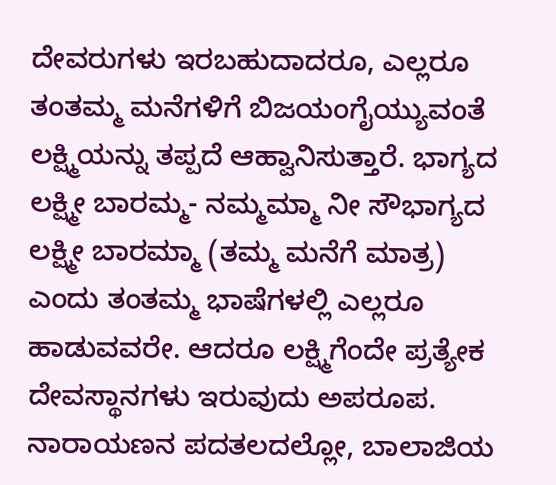ದೇವರುಗಳು ಇರಬಹುದಾದರೂ, ಎಲ್ಲರೂ ತಂತಮ್ಮ ಮನೆಗಳಿಗೆ ಬಿಜಯಂಗೈಯ್ಯುವಂತೆ ಲಕ್ಷ್ಮಿಯನ್ನು ತಪ್ಪದೆ ಆಹ್ವಾನಿಸುತ್ತಾರೆ. ಭಾಗ್ಯದ ಲಕ್ಷ್ಮೀ ಬಾರಮ್ಮ- ನಮ್ಮಮ್ಮಾ ನೀ ಸೌಭಾಗ್ಯದ ಲಕ್ಷ್ಮೀ ಬಾರಮ್ಮಾ (ತಮ್ಮ ಮನೆಗೆ ಮಾತ್ರ) ಎಂದು ತಂತಮ್ಮ ಭಾಷೆಗಳಲ್ಲಿ ಎಲ್ಲರೂ ಹಾಡುವವರೇ. ಆದರೂ ಲಕ್ಷ್ಮಿಗೆಂದೇ ಪ್ರತ್ಯೇಕ ದೇವಸ್ಥಾನಗಳು ಇರುವುದು ಅಪರೂಪ. ನಾರಾಯಣನ ಪದತಲದಲ್ಲೋ, ಬಾಲಾಜಿಯ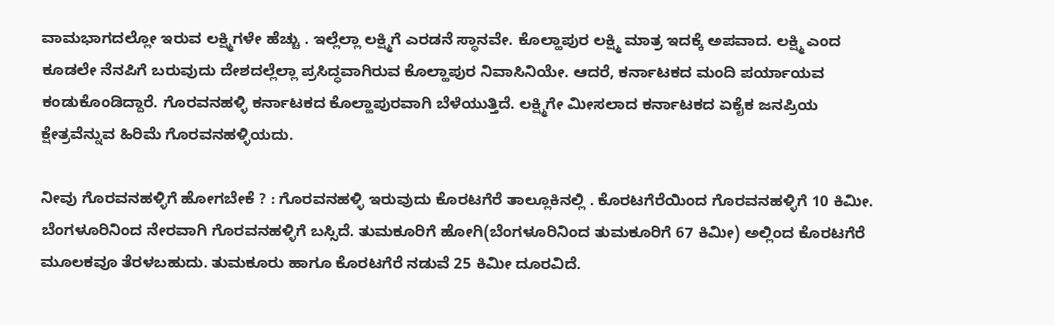ವಾಮಭಾಗದಲ್ಲೋ ಇರುವ ಲಕ್ಷ್ಮಿಗಳೇ ಹೆಚ್ಚು . ಇಲ್ಲೆಲ್ಲಾ ಲಕ್ಷ್ಮಿಗೆ ಎರಡನೆ ಸ್ಥಾನವೇ. ಕೊಲ್ಹಾಪುರ ಲಕ್ಷ್ಮಿ ಮಾತ್ರ ಇದಕ್ಕೆ ಅಪವಾದ. ಲಕ್ಷ್ಮಿ ಎಂದ ಕೂಡಲೇ ನೆನಪಿಗೆ ಬರುವುದು ದೇಶದಲ್ಲೆಲ್ಲಾ ಪ್ರಸಿದ್ಧವಾಗಿರುವ ಕೊಲ್ಹಾಪುರ ನಿವಾಸಿನಿಯೇ. ಆದರೆ, ಕರ್ನಾಟಕದ ಮಂದಿ ಪರ್ಯಾಯವ ಕಂಡುಕೊಂಡಿದ್ದಾರೆ. ಗೊರವನಹಳ್ಳಿ ಕರ್ನಾಟಕದ ಕೊಲ್ಹಾಪುರವಾಗಿ ಬೆಳೆಯುತ್ತಿದೆ. ಲಕ್ಷ್ಮಿಗೇ ಮೀಸಲಾದ ಕರ್ನಾಟಕದ ಏಕೈಕ ಜನಪ್ರಿಯ ಕ್ಷೇತ್ರವೆನ್ನುವ ಹಿರಿಮೆ ಗೊರವನಹಳ್ಳಿಯದು.

ನೀವು ಗೊರವನಹಳ್ಳಿಗೆ ಹೋಗಬೇಕೆ ? : ಗೊರವನಹಳ್ಳಿ ಇರುವುದು ಕೊರಟಗೆರೆ ತಾಲ್ಲೂಕಿನಲ್ಲಿ . ಕೊರಟಗೆರೆಯಿಂದ ಗೊರವನಹಳ್ಳಿಗೆ 10 ಕಿಮೀ. ಬೆಂಗಳೂರಿನಿಂದ ನೇರವಾಗಿ ಗೊರವನಹಳ್ಳಿಗೆ ಬಸ್ಸಿದೆ. ತುಮಕೂರಿಗೆ ಹೋಗಿ(ಬೆಂಗಳೂರಿನಿಂದ ತುಮಕೂರಿಗೆ 67 ಕಿಮೀ) ಅಲ್ಲಿಂದ ಕೊರಟಗೆರೆ ಮೂಲಕವೂ ತೆರಳಬಹುದು. ತುಮಕೂರು ಹಾಗೂ ಕೊರಟಗೆರೆ ನಡುವೆ 25 ಕಿಮೀ ದೂರವಿದೆ.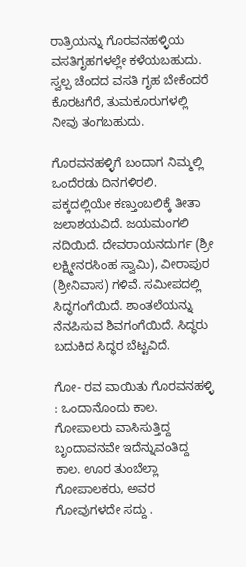ರಾತ್ರಿಯನ್ನು ಗೊರವನಹಳ್ಳಿಯ ವಸತಿಗೃಹಗಳಲ್ಲೇ ಕಳೆಯಬಹುದು. ಸ್ವಲ್ಪ ಚೆಂದದ ವಸತಿ ಗೃಹ ಬೇಕೆಂದರೆ ಕೊರಟಗೆರೆ, ತುಮಕೂರುಗಳಲ್ಲಿ ನೀವು ತಂಗಬಹುದು.

ಗೊರವನಹಳ್ಳಿಗೆ ಬಂದಾಗ ನಿಮ್ಮಲ್ಲಿ ಒಂದೆರಡು ದಿನಗಳಿರಲಿ. ಪಕ್ಕದಲ್ಲಿಯೇ ಕಣ್ತುಂಬಲಿಕ್ಕೆ ತೀತಾ ಜಲಾಶಯವಿದೆ. ಜಯಮಂಗಲಿ ನದಿಯಿದೆ. ದೇವರಾಯನದುರ್ಗ (ಶ್ರೀ ಲಕ್ಷ್ಮೀನರಸಿಂಹ ಸ್ವಾಮಿ), ವೀರಾಪುರ (ಶ್ರೀನಿವಾಸ) ಗಳಿವೆ. ಸಮೀಪದಲ್ಲಿ ಸಿದ್ಧಗಂಗೆಯಿದೆ. ಶಾಂತಲೆಯನ್ನು ನೆನಪಿಸುವ ಶಿವಗಂಗೆಯಿದೆ. ಸಿದ್ಧರು ಬದುಕಿದ ಸಿದ್ಧರ ಬೆಟ್ಟವಿದೆ.

ಗೋ- ರವ ವಾಯಿತು ಗೊರವನಹಳ್ಳಿ : ಒಂದಾನೊಂದು ಕಾಲ. ಗೋಪಾಲರು ವಾಸಿಸುತ್ತಿದ್ದ ಬೃಂದಾವನವೇ ಇದೆನ್ನುವಂತಿದ್ದ ಕಾಲ. ಊರ ತುಂಬೆಲ್ಲಾ ಗೋಪಾಲಕರು, ಅವರ ಗೋವುಗಳದೇ ಸದ್ದು .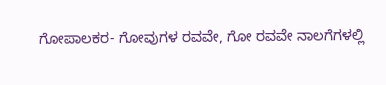ಗೋಪಾಲಕರ- ಗೋವುಗಳ ರವವೇ, ಗೋ ರವವೇ ನಾಲಗೆಗಳಲ್ಲಿ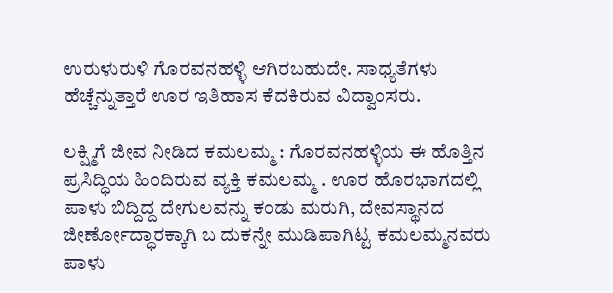ಉರುಳುರುಳಿ ಗೊರವನಹಳ್ಳಿ ಆಗಿರಬಹುದೇ. ಸಾಧ್ಯತೆಗಳು ಹೆಚ್ಚೆನ್ನುತ್ತಾರೆ ಊರ ಇತಿಹಾಸ ಕೆದಕಿರುವ ವಿದ್ವಾಂಸರು.

ಲಕ್ಷ್ಮಿಗೆ ಜೀವ ನೀಡಿದ ಕಮಲಮ್ಮ : ಗೊರವನಹಳ್ಳಿಯ ಈ ಹೊತ್ತಿನ ಪ್ರಸಿದ್ಧಿಯ ಹಿಂದಿರುವ ವ್ಯಕ್ತಿ ಕಮಲಮ್ಮ . ಊರ ಹೊರಭಾಗದಲ್ಲಿ ಪಾಳು ಬಿದ್ದಿದ್ದ ದೇಗುಲವನ್ನು ಕಂಡು ಮರುಗಿ, ದೇವಸ್ಥಾನದ ಜೀರ್ಣೋದ್ಧಾರಕ್ಕಾಗಿ ಬ ದುಕನ್ನೇ ಮುಡಿಪಾಗಿಟ್ಟ ಕಮಲಮ್ಮನವರು ಪಾಳು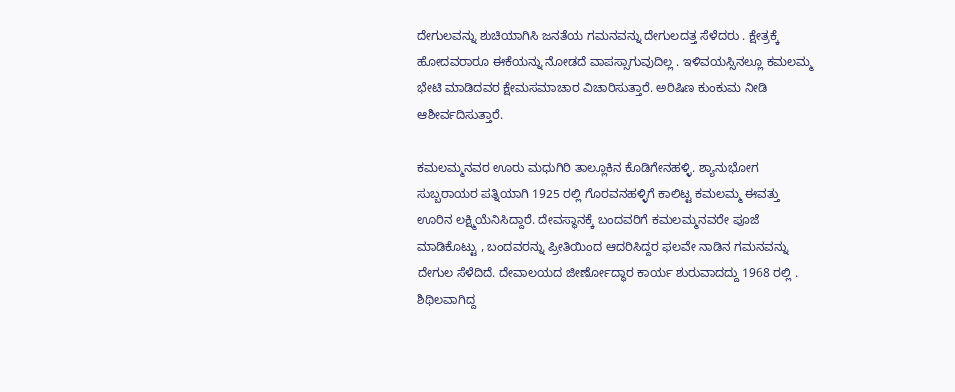ದೇಗುಲವನ್ನು ಶುಚಿಯಾಗಿಸಿ ಜನತೆಯ ಗಮನವನ್ನು ದೇಗುಲದತ್ತ ಸೆಳೆದರು . ಕ್ಷೇತ್ರಕ್ಕೆ ಹೋದವರಾರೂ ಈಕೆಯನ್ನು ನೋಡದೆ ವಾಪಸ್ಸಾಗುವುದಿಲ್ಲ . ಇಳಿವಯಸ್ಸಿನಲ್ಲೂ ಕಮಲಮ್ಮ ಭೇಟಿ ಮಾಡಿದವರ ಕ್ಷೇಮಸಮಾಚಾರ ವಿಚಾರಿಸುತ್ತಾರೆ. ಅರಿಷಿಣ ಕುಂಕುಮ ನೀಡಿ ಆಶೀರ್ವದಿಸುತ್ತಾರೆ.

ಕಮಲಮ್ಮನವರ ಊರು ಮಧುಗಿರಿ ತಾಲ್ಲೂಕಿನ ಕೊಡಿಗೇನಹಳ್ಳಿ. ಶ್ಯಾನುಭೋಗ ಸುಬ್ಬರಾಯರ ಪತ್ನಿಯಾಗಿ 1925 ರಲ್ಲಿ ಗೊರವನಹಳ್ಳಿಗೆ ಕಾಲಿಟ್ಟ ಕಮಲಮ್ಮ ಈವತ್ತು ಊರಿನ ಲಕ್ಷ್ಮಿಯೆನಿಸಿದ್ದಾರೆ. ದೇವಸ್ಥಾನಕ್ಕೆ ಬಂದವರಿಗೆ ಕಮಲಮ್ಮನವರೇ ಪೂಜೆ ಮಾಡಿಕೊಟ್ಟು , ಬಂದವರನ್ನು ಪ್ರೀತಿಯಿಂದ ಆದರಿಸಿದ್ದರ ಫಲವೇ ನಾಡಿನ ಗಮನವನ್ನು ದೇಗುಲ ಸೆಳೆದಿದೆ. ದೇವಾಲಯದ ಜೀರ್ಣೋದ್ಧಾರ ಕಾರ್ಯ ಶುರುವಾದದ್ದು 1968 ರಲ್ಲಿ . ಶಿಥಿಲವಾಗಿದ್ದ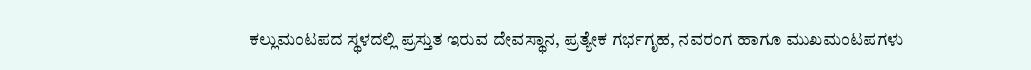ಕಲ್ಲುಮಂಟಪದ ಸ್ಥಳದಲ್ಲಿ ಪ್ರಸ್ತುತ ಇರುವ ದೇವಸ್ಥಾನ, ಪ್ರತ್ಯೇಕ ಗರ್ಭಗೃಹ, ನವರಂಗ ಹಾಗೂ ಮುಖಮಂಟಪಗಳು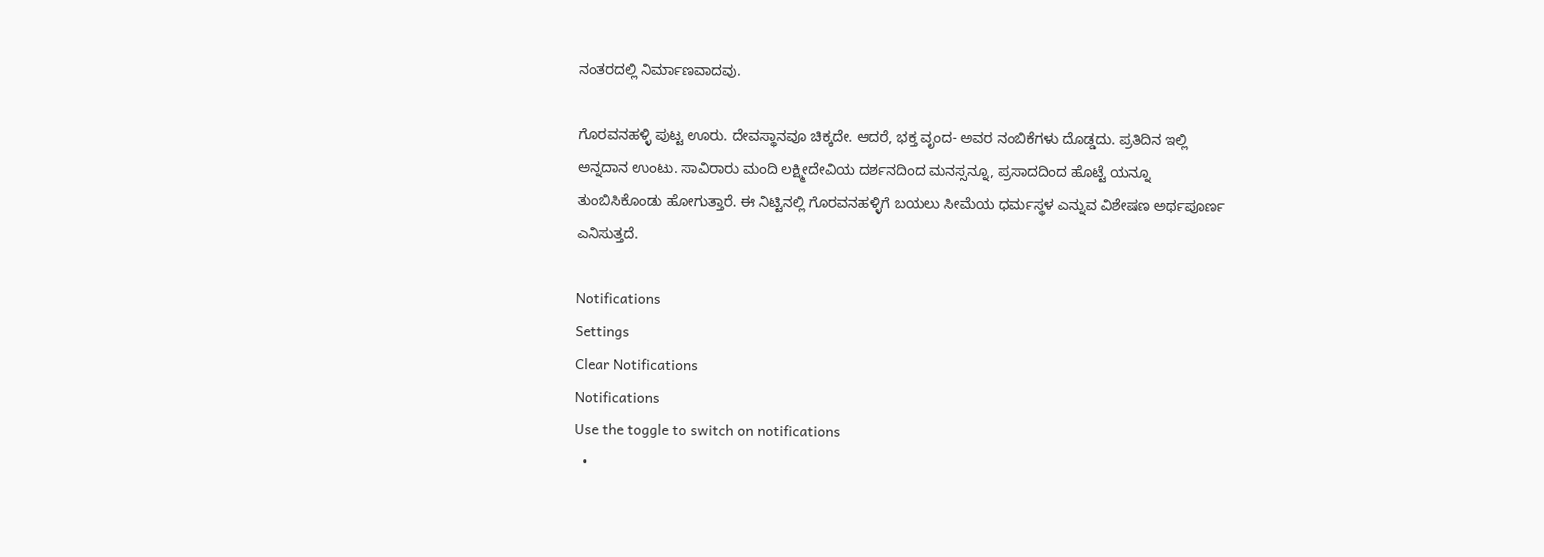ನಂತರದಲ್ಲಿ ನಿರ್ಮಾಣವಾದವು.

ಗೊರವನಹಳ್ಳಿ ಪುಟ್ಟ ಊರು. ದೇವಸ್ಥಾನವೂ ಚಿಕ್ಕದೇ. ಆದರೆ, ಭಕ್ತ ವೃಂದ- ಅವರ ನಂಬಿಕೆಗಳು ದೊಡ್ಡದು. ಪ್ರತಿದಿನ ಇಲ್ಲಿ ಅನ್ನದಾನ ಉಂಟು. ಸಾವಿರಾರು ಮಂದಿ ಲಕ್ಷ್ಮೀದೇವಿಯ ದರ್ಶನದಿಂದ ಮನಸ್ಸನ್ನೂ, ಪ್ರಸಾದದಿಂದ ಹೊಟ್ಟೆ ಯನ್ನೂ ತುಂಬಿಸಿಕೊಂಡು ಹೋಗುತ್ತಾರೆ. ಈ ನಿಟ್ಟಿನಲ್ಲಿ ಗೊರವನಹಳ್ಳಿಗೆ ಬಯಲು ಸೀಮೆಯ ಧರ್ಮಸ್ಥಳ ಎನ್ನುವ ವಿಶೇಷಣ ಅರ್ಥಪೂರ್ಣ ಎನಿಸುತ್ತದೆ.

Notifications
Settings
Clear Notifications
Notifications
Use the toggle to switch on notifications
  •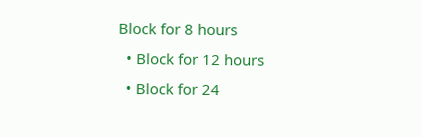Block for 8 hours
  • Block for 12 hours
  • Block for 24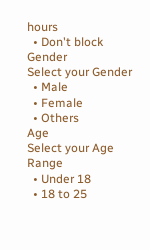hours
  • Don't block
Gender
Select your Gender
  • Male
  • Female
  • Others
Age
Select your Age Range
  • Under 18
  • 18 to 25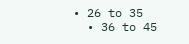• 26 to 35
  • 36 to 45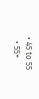• 45 to 55
  • 55+